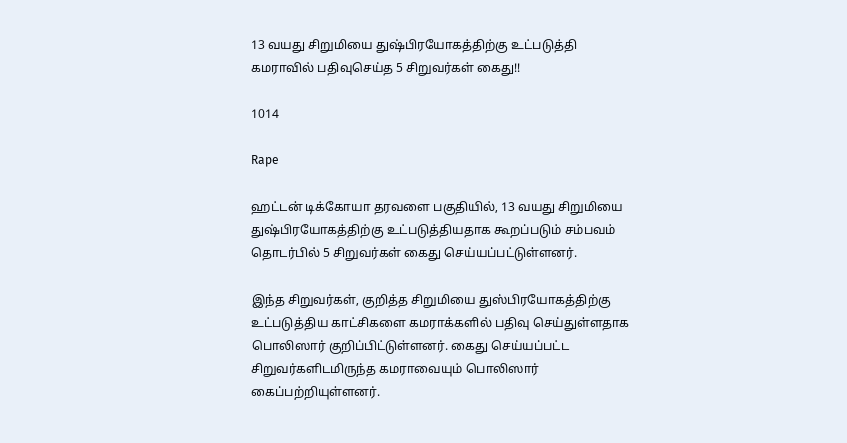13 வயது சிறுமியை துஷ்பிரயோகத்திற்கு உட்படுத்தி கமராவில் பதிவுசெய்த 5 சிறுவர்கள் கைது!!

1014

Rape

ஹட்டன் டிக்கோயா தரவளை பகுதியில், 13 வயது சிறுமியை துஷ்பிரயோகத்திற்கு உட்படுத்தியதாக கூறப்படும் சம்பவம் தொடர்பில் 5 சிறுவர்கள் கைது செய்யப்பட்டுள்ளனர்.

இந்த சிறுவர்கள், குறித்த சிறுமியை துஸ்பிரயோகத்திற்கு உட்படுத்திய காட்சிகளை கமராக்களில் பதிவு செய்துள்ளதாக பொலிஸார் குறிப்பிட்டுள்ளனர். கைது செய்யப்பட்ட சிறுவர்களிடமிருந்த கமராவையும் பொலிஸார் கைப்பற்றியுள்ளனர்.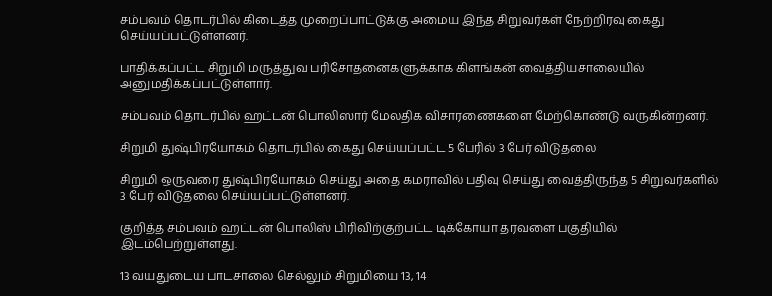சம்பவம் தொடர்பில் கிடைத்த முறைப்பாட்டுக்கு அமைய இந்த சிறுவர்கள் நேற்றிரவு கைது செய்யப்பட்டுள்ளனர்.

பாதிக்கப்பட்ட சிறுமி மருத்துவ பரிசோதனைகளுக்காக கிளங்கன் வைத்தியசாலையில் அனுமதிக்கப்பட்டுள்ளார்.

சம்பவம் தொடர்பில் ஹட்டன் பொலிஸார் மேலதிக விசாரணைகளை மேற்கொண்டு வருகின்றனர்.

சிறுமி துஷ்பிரயோகம் தொடர்பில் கைது செய்யப்பட்ட 5 பேரில் 3 பேர் விடுதலை

சிறுமி ஒருவரை துஷ்பிரயோகம் செய்து அதை கமராவில் பதிவு செய்து வைத்திருந்த 5 சிறுவர்களில் 3 பேர் விடுதலை செய்யப்பட்டுள்ளனர்.

குறித்த சம்பவம் ஹட்டன் பொலிஸ் பிரிவிற்குற்பட்ட டிக்கோயா தரவளை பகுதியில் இடம்பெற்றுள்ளது.

13 வயதுடைய பாடசாலை செல்லும் சிறுமியை 13, 14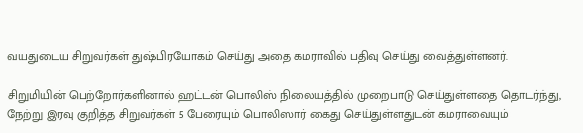வயதுடைய சிறுவர்கள் துஷ்பிரயோகம் செய்து அதை கமராவில் பதிவு செய்து வைத்துள்ளனர்.

சிறுமியின் பெற்றோர்களினால் ஹட்டன் பொலிஸ் நிலையத்தில் முறைபாடு செய்துள்ளதை தொடர்ந்து, நேற்று இரவு குறித்த சிறுவர்கள் 5 பேரையும் பொலிஸார் கைது செய்துள்ளதுடன் கமராவையும்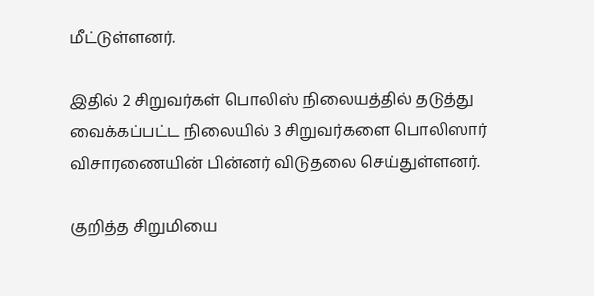மீட்டுள்ளனர்.

இதில் 2 சிறுவர்கள் பொலிஸ் நிலையத்தில் தடுத்து வைக்கப்பட்ட நிலையில் 3 சிறுவர்களை பொலிஸார் விசாரணையின் பின்னர் விடுதலை செய்துள்ளனர்.

குறித்த சிறுமியை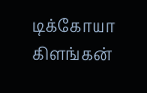டிக்கோயா கிளங்கன்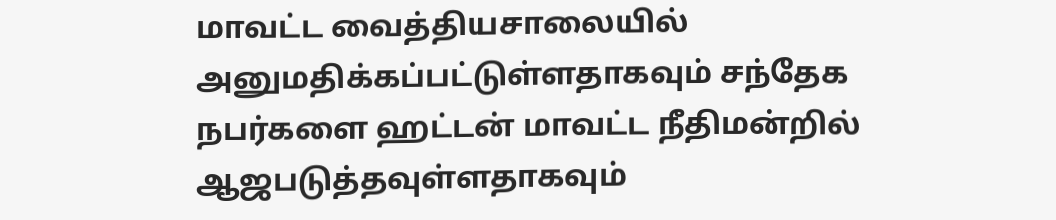மாவட்ட வைத்தியசாலையில் அனுமதிக்கப்பட்டுள்ளதாகவும் சந்தேக நபர்களை ஹட்டன் மாவட்ட நீதிமன்றில் ஆஜபடுத்தவுள்ளதாகவும்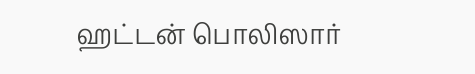ஹட்டன் பொலிஸார்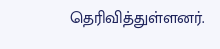தெரிவித்துள்ளனர்.